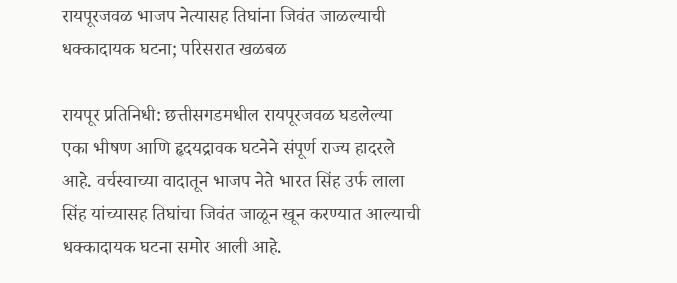रायपूरजवळ भाजप नेत्यासह तिघांना जिवंत जाळल्याची धक्कादायक घटना; परिसरात खळबळ

रायपूर प्रतिनिधी: छत्तीसगडमधील रायपूरजवळ घडलेल्या एका भीषण आणि हृदयद्रावक घटनेने संपूर्ण राज्य हादरले आहे. वर्चस्वाच्या वादातून भाजप नेते भारत सिंह उर्फ लाला सिंह यांच्यासह तिघांचा जिवंत जाळून खून करण्यात आल्याची धक्कादायक घटना समोर आली आहे.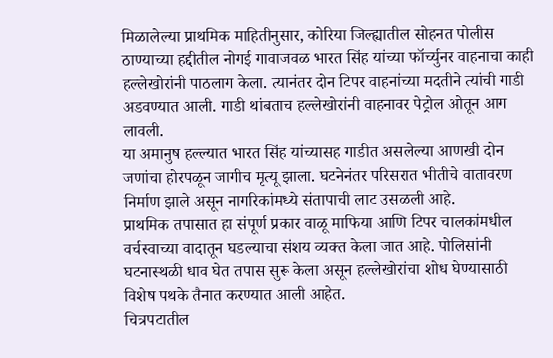मिळालेल्या प्राथमिक माहितीनुसार, कोरिया जिल्ह्यातील सोहनत पोलीस ठाण्याच्या हद्दीतील नोगई गावाजवळ भारत सिंह यांच्या फॉर्च्युनर वाहनाचा काही हल्लेखोरांनी पाठलाग केला. त्यानंतर दोन टिपर वाहनांच्या मदतीने त्यांची गाडी अडवण्यात आली. गाडी थांबताच हल्लेखोरांनी वाहनावर पेट्रोल ओतून आग लावली.
या अमानुष हल्ल्यात भारत सिंह यांच्यासह गाडीत असलेल्या आणखी दोन जणांचा होरपळून जागीच मृत्यू झाला. घटनेनंतर परिसरात भीतीचे वातावरण निर्माण झाले असून नागरिकांमध्ये संतापाची लाट उसळली आहे.
प्राथमिक तपासात हा संपूर्ण प्रकार वाळू माफिया आणि टिपर चालकांमधील वर्चस्वाच्या वादातून घडल्याचा संशय व्यक्त केला जात आहे. पोलिसांनी घटनास्थळी धाव घेत तपास सुरू केला असून हल्लेखोरांचा शोध घेण्यासाठी विशेष पथके तैनात करण्यात आली आहेत.
चित्रपटातील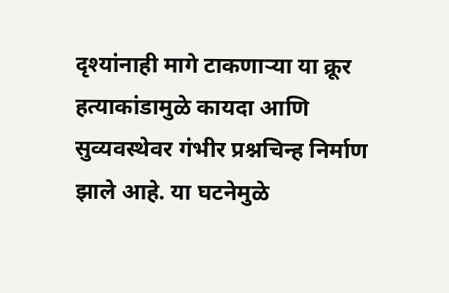दृश्यांनाही मागे टाकणाऱ्या या क्रूर हत्याकांडामुळे कायदा आणि सुव्यवस्थेवर गंभीर प्रश्नचिन्ह निर्माण झाले आहे. या घटनेमुळे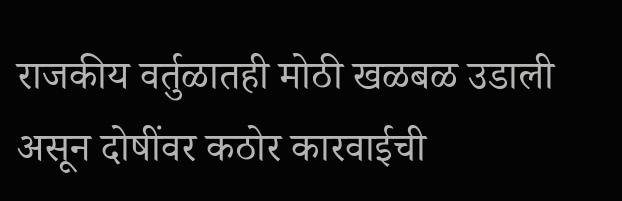राजकीय वर्तुळातही मोठी खळबळ उडाली असून दोषींवर कठोर कारवाईची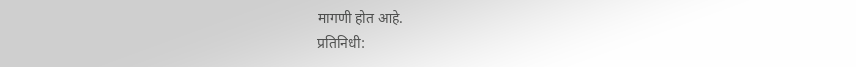मागणी होत आहे.
प्रतिनिधी: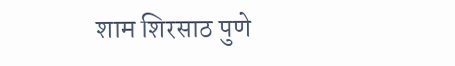शाम शिरसाठ पुणे